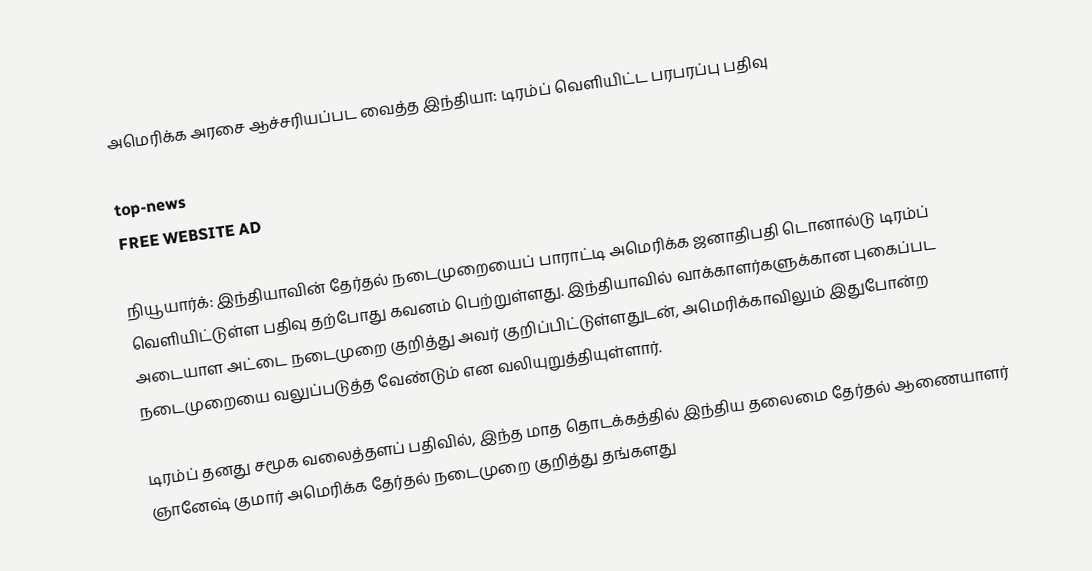அமெரிக்க அரசை ஆச்சரியப்பட வைத்த இந்தியா: டிரம்ப் வெளியிட்ட பரபரப்பு பதிவு

top-news
FREE WEBSITE AD

நியூயார்க்: இந்தியாவின் தேர்தல் நடைமுறையைப் பாராட்டி அமெரிக்க ஜனாதிபதி டொனால்டு டிரம்ப் வெளியிட்டுள்ள பதிவு தற்போது கவனம் பெற்றுள்ளது. இந்தியாவில் வாக்காளர்களுக்கான புகைப்பட அடையாள அட்டை நடைமுறை குறித்து அவர் குறிப்பிட்டுள்ளதுடன், அமெரிக்காவிலும் இதுபோன்ற நடைமுறையை வலுப்படுத்த வேண்டும் என வலியுறுத்தியுள்ளார்.

டிரம்ப் தனது சமூக வலைத்தளப் பதிவில், இந்த மாத தொடக்கத்தில் இந்திய தலைமை தேர்தல் ஆணையாளர் ஞானேஷ் குமார் அமெரிக்க தேர்தல் நடைமுறை குறித்து தங்களது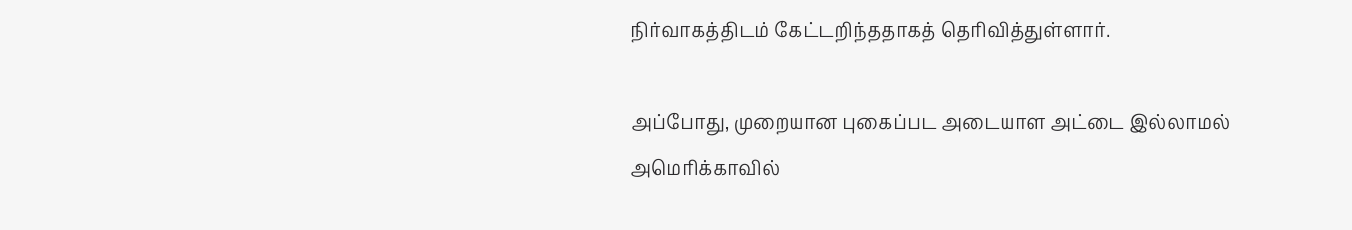நிர்வாகத்திடம் கேட்டறிந்ததாகத் தெரிவித்துள்ளார்.

அப்போது, முறையான புகைப்பட அடையாள அட்டை இல்லாமல் அமெரிக்காவில்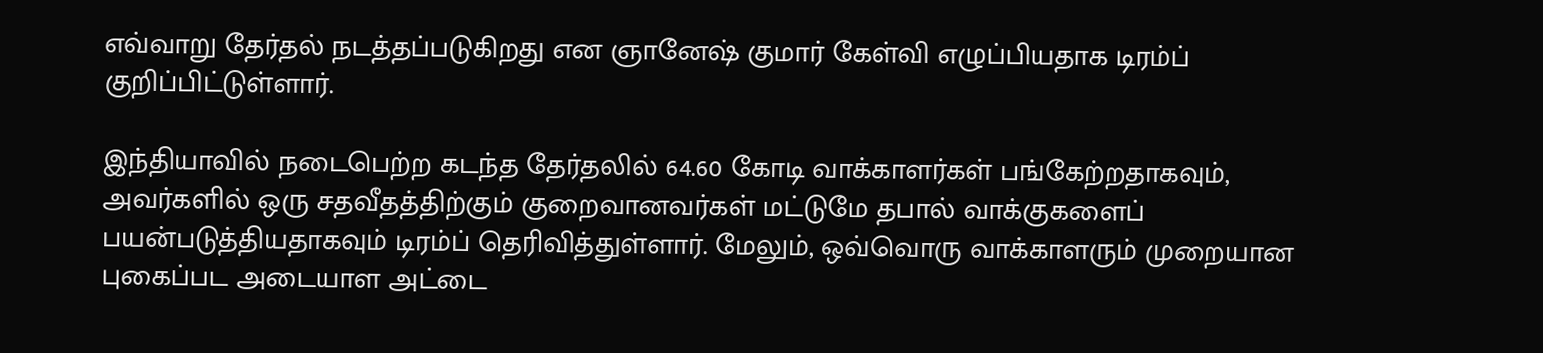எவ்வாறு தேர்தல் நடத்தப்படுகிறது என ஞானேஷ் குமார் கேள்வி எழுப்பியதாக டிரம்ப் குறிப்பிட்டுள்ளார்.

இந்தியாவில் நடைபெற்ற கடந்த தேர்தலில் 64.60 கோடி வாக்காளர்கள் பங்கேற்றதாகவும், அவர்களில் ஒரு சதவீதத்திற்கும் குறைவானவர்கள் மட்டுமே தபால் வாக்குகளைப் பயன்படுத்தியதாகவும் டிரம்ப் தெரிவித்துள்ளார். மேலும், ஒவ்வொரு வாக்காளரும் முறையான புகைப்பட அடையாள அட்டை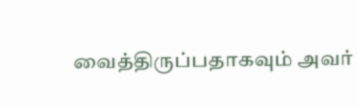வைத்திருப்பதாகவும் அவர்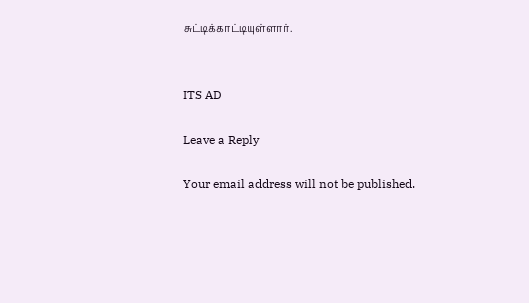சுட்டிக்காட்டியுள்ளார்.


ITS AD

Leave a Reply

Your email address will not be published.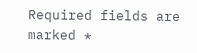Required fields are marked *